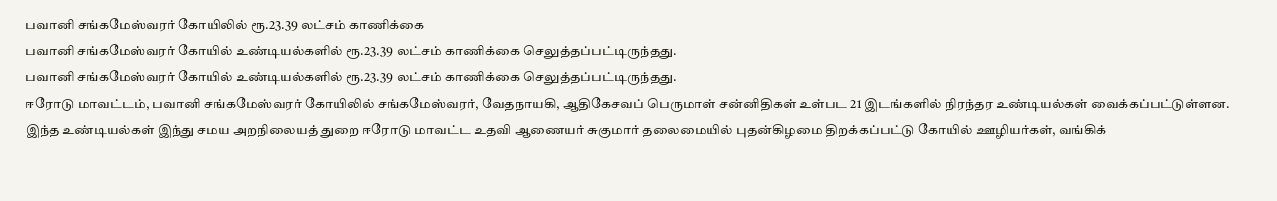பவானி சங்கமேஸ்வரர் கோயிலில் ரூ.23.39 லட்சம் காணிக்கை
பவானி சங்கமேஸ்வரர் கோயில் உண்டியல்களில் ரூ.23.39 லட்சம் காணிக்கை செலுத்தப்பட்டிருந்தது.
பவானி சங்கமேஸ்வரர் கோயில் உண்டியல்களில் ரூ.23.39 லட்சம் காணிக்கை செலுத்தப்பட்டிருந்தது.
ஈரோடு மாவட்டம், பவானி சங்கமேஸ்வரர் கோயிலில் சங்கமேஸ்வரர், வேதநாயகி, ஆதிகேசவப் பெருமாள் சன்னிதிகள் உள்பட 21 இடங்களில் நிரந்தர உண்டியல்கள் வைக்கப்பட்டுள்ளன.
இந்த உண்டியல்கள் இந்து சமய அறநிலையத் துறை ஈரோடு மாவட்ட உதவி ஆணையர் சுகுமார் தலைமையில் புதன்கிழமை திறக்கப்பட்டு கோயில் ஊழியர்கள், வங்கிக்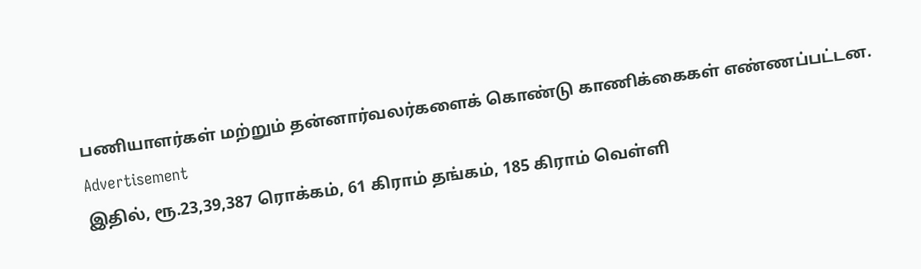பணியாளர்கள் மற்றும் தன்னார்வலர்களைக் கொண்டு காணிக்கைகள் எண்ணப்பட்டன.
Advertisement
இதில், ரூ.23,39,387 ரொக்கம், 61 கிராம் தங்கம், 185 கிராம் வெள்ளி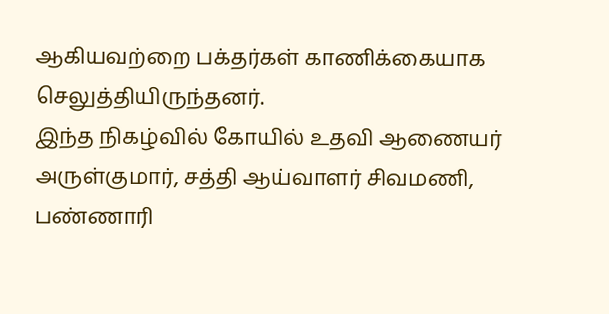ஆகியவற்றை பக்தர்கள் காணிக்கையாக செலுத்தியிருந்தனர்.
இந்த நிகழ்வில் கோயில் உதவி ஆணையர் அருள்குமார், சத்தி ஆய்வாளர் சிவமணி, பண்ணாரி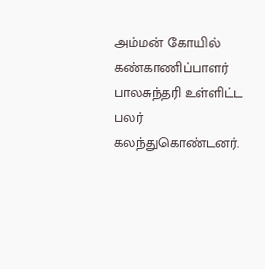அம்மன் கோயில் கண்காணிப்பாளர் பாலசுந்தரி உள்ளிட்ட பலர் கலந்துகொண்டனர்.